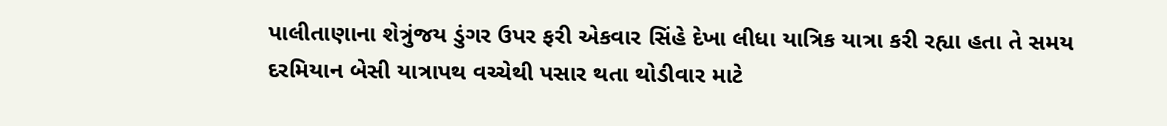પાલીતાણાના શેત્રુંજય ડુંગર ઉપર ફરી એકવાર સિંહે દેખા લીધા યાત્રિક યાત્રા કરી રહ્યા હતા તે સમય દરમિયાન બેસી યાત્રાપથ વચ્ચેથી પસાર થતા થોડીવાર માટે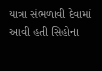યાત્રા સંભળાવી દેવામાં આવી હતી સિહોના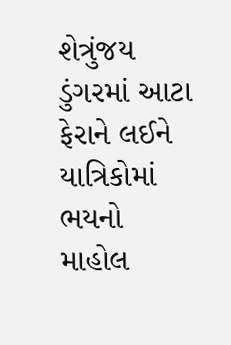શેત્રુંજય ડુંગરમાં આટા ફેરાને લઈને યાત્રિકોમાં ભયનો માહોલ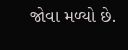જોવા મળ્યો છે.